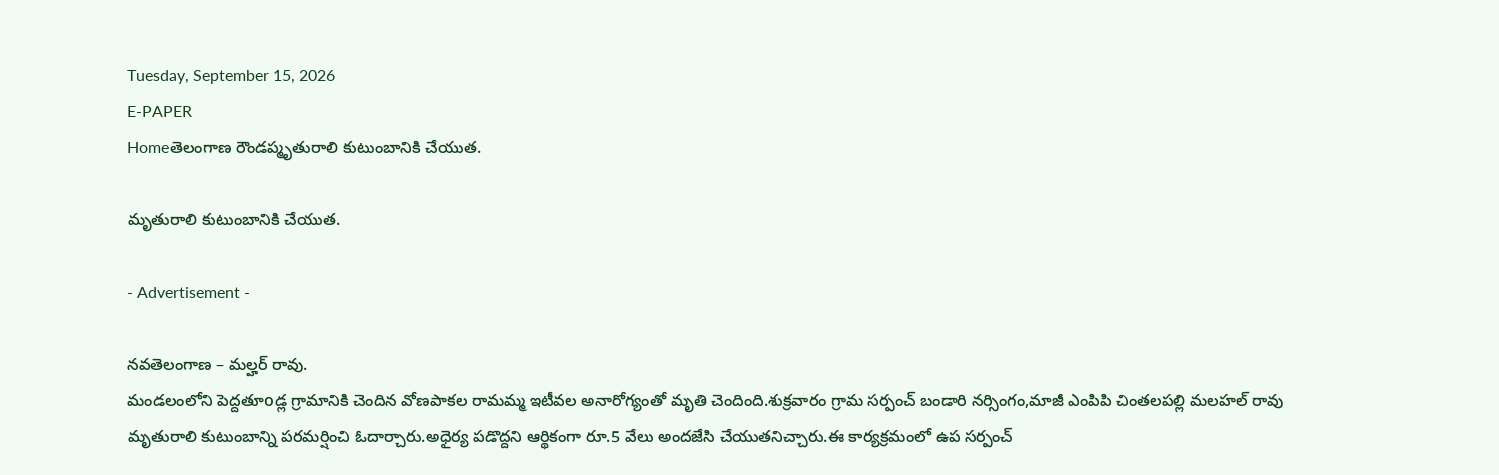Tuesday, September 15, 2026
E-PAPER
Homeతెలంగాణ రౌండప్మృతురాలి కుటుంబానికి చేయుత.

మృతురాలి కుటుంబానికి చేయుత.

- Advertisement -

నవతెలంగాణ – మల్హర్ రావు.
మండలంలోని పెద్దతూoడ్ల గ్రామానికి చెందిన వోణపాకల రామమ్మ ఇటీవల అనారోగ్యంతో మృతి చెందింది.శుక్రవారం గ్రామ సర్పంచ్ బండారి నర్సింగం,మాజీ ఎంపిపి చింతలపల్లి మలహల్ రావు మృతురాలి కుటుంబాన్ని పరమర్షించి ఓదార్చారు.అధైర్య పడొద్దని ఆర్థికంగా రూ.5 వేలు అందజేసి చేయుతనిచ్చారు.ఈ కార్యక్రమంలో ఉప సర్పంచ్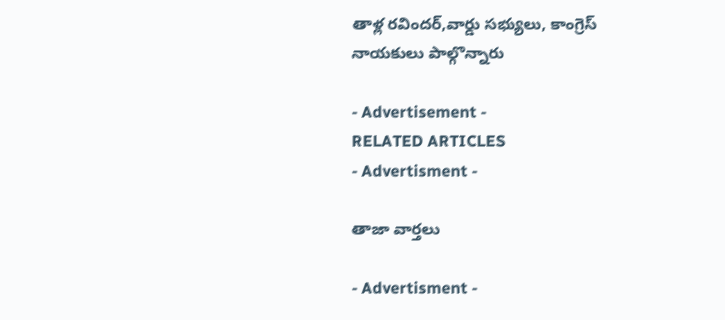తాళ్ల రవిందర్,వార్డు సభ్యులు, కాంగ్రెస్ నాయకులు పాల్గొన్నారు

- Advertisement -
RELATED ARTICLES
- Advertisment -

తాజా వార్తలు

- Advertisment -